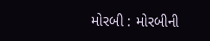મોરબી : મોરબીની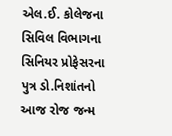એલ.ઈ. કોલેજના સિવિલ વિભાગના સિનિયર પ્રોફેસરના પુત્ર ડો.નિશાંતનો આજ રોજ જન્મ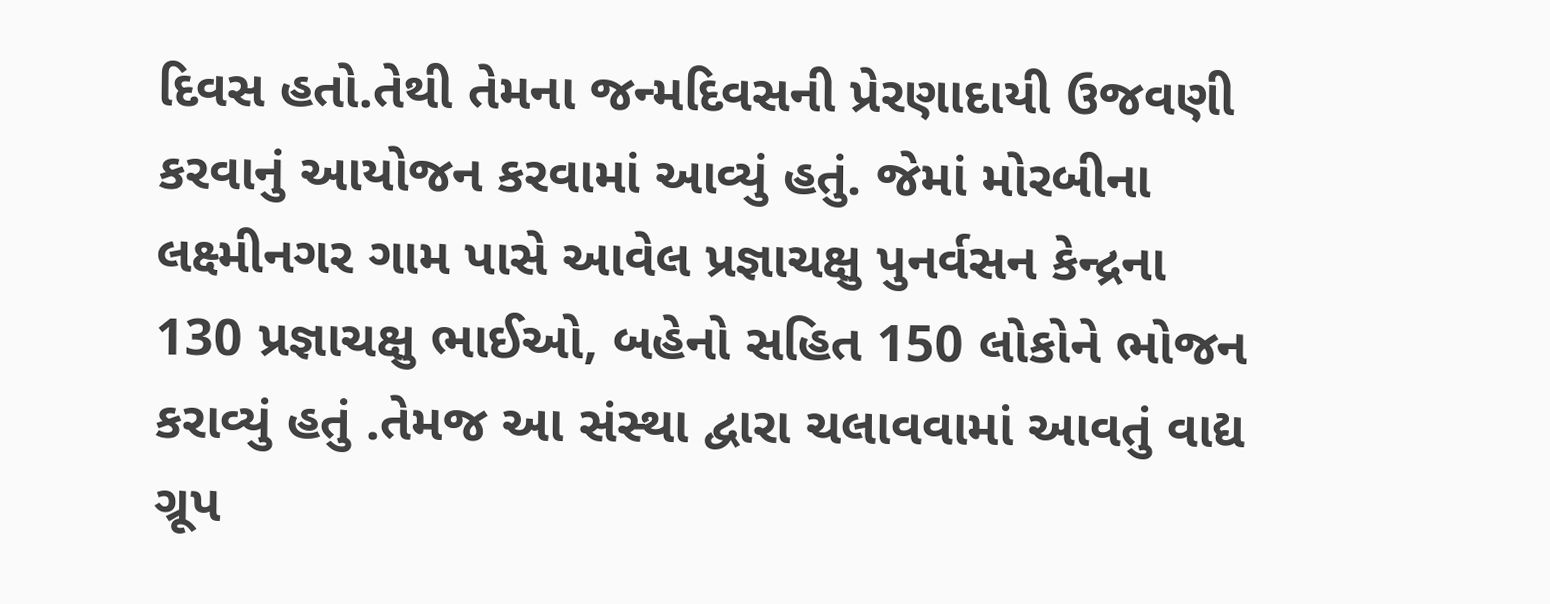દિવસ હતો.તેથી તેમના જન્મદિવસની પ્રેરણાદાયી ઉજવણી કરવાનું આયોજન કરવામાં આવ્યું હતું. જેમાં મોરબીના લક્ષ્મીનગર ગામ પાસે આવેલ પ્રજ્ઞાચક્ષુ પુનર્વસન કેન્દ્રના 130 પ્રજ્ઞાચક્ષુ ભાઈઓ, બહેનો સહિત 150 લોકોને ભોજન કરાવ્યું હતું .તેમજ આ સંસ્થા દ્વારા ચલાવવામાં આવતું વાદ્ય ગ્રૂપ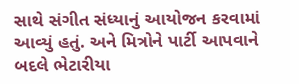સાથે સંગીત સંધ્યાનું આયોજન કરવામાં આવ્યું હતું. અને મિત્રોને પાર્ટી આપવાને બદલે ભેટારીયા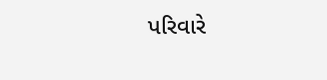પરિવારે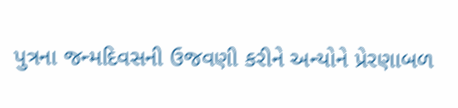પુત્રના જન્મદિવસની ઉજવણી કરીને અન્યોને પ્રેરણાબળ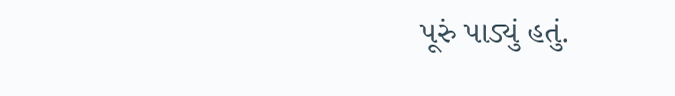પૂરું પાડ્યું હતું.